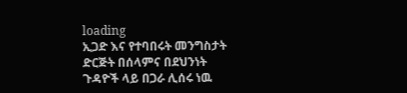loading
ኢጋድ እና የተባበሩት መንግስታት ድርጅት በሰላምና በደህንነት ጉዳዮች ላይ በጋራ ሊሰሩ ነዉ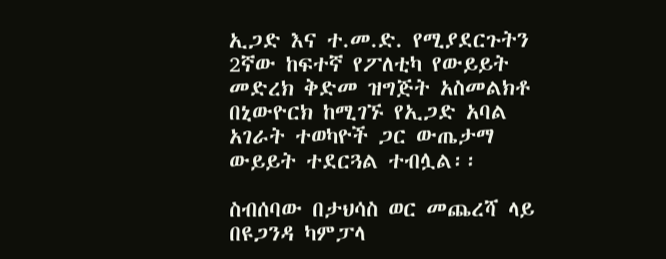ኢጋድ እና ተ.መ.ድ. የሚያደርጉትን 2ኛው ከፍተኛ የፖለቲካ የውይይት መድረክ ቅድመ ዝግጅት አስመልክቶ በኒውዮርክ ከሚገኙ የኢጋድ አባል አገራት ተወካዮች ጋር ውጤታማ ውይይት ተደርጓል ተብሏል፡፡

ስብሰባው በታህሳስ ወር መጨረሻ ላይ በዩጋንዳ ካምፓላ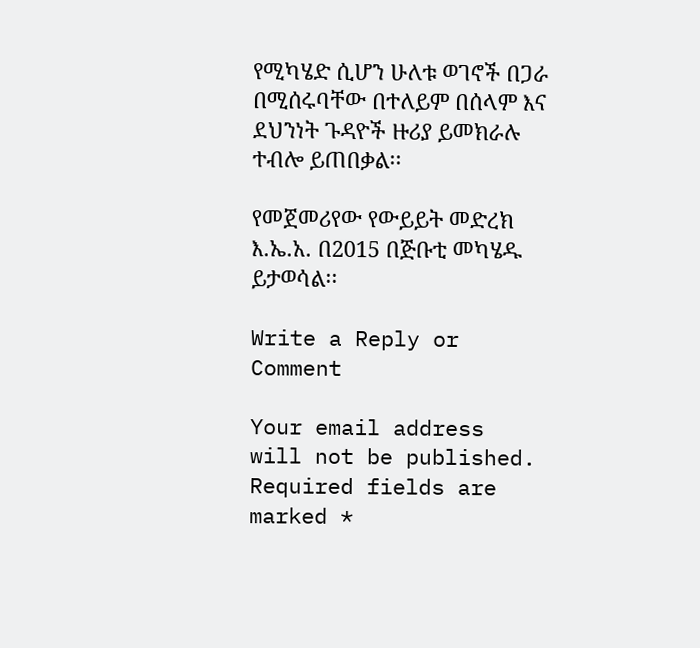የሚካሄድ ሲሆን ሁለቱ ወገኖች በጋራ በሚሰሩባቸው በተለይም በሰላም እና ደህንነት ጉዳዮች ዙሪያ ይመክራሉ ተብሎ ይጠበቃል፡፡

የመጀመሪየው የውይይት መድረክ እ.ኤ.አ. በ2015 በጅቡቲ መካሄዱ ይታወሳል፡፡

Write a Reply or Comment

Your email address will not be published. Required fields are marked *